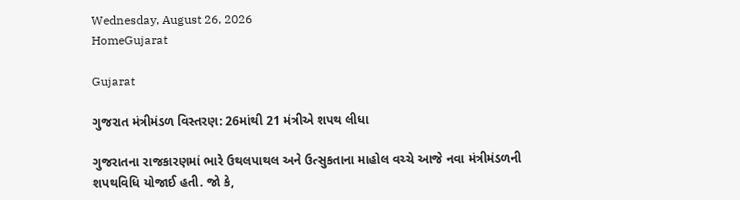Wednesday, August 26, 2026
HomeGujarat

Gujarat

ગુજરાત મંત્રીમંડળ વિસ્તરણ: 26માંથી 21 મંત્રીએ શપથ લીધા

ગુજરાતના રાજકારણમાં ભારે ઉથલપાથલ અને ઉત્સુકતાના માહોલ વચ્ચે આજે નવા મંત્રીમંડળની શપથવિધિ યોજાઈ હતી. જો કે,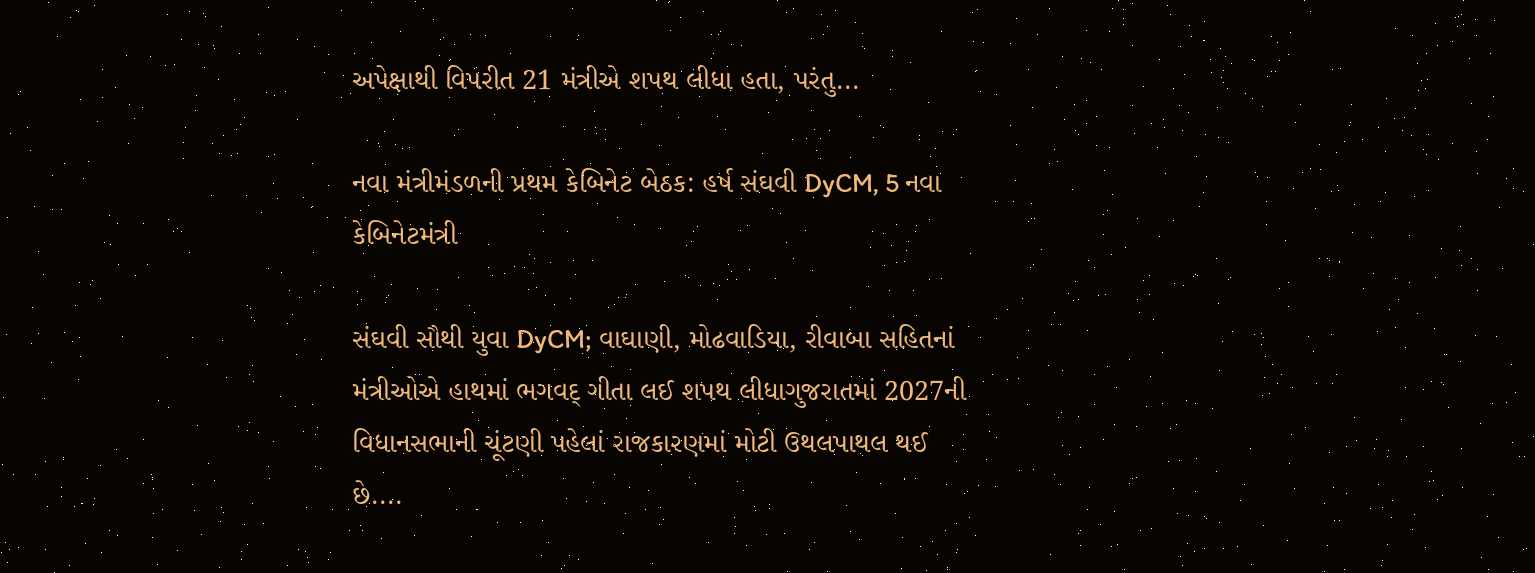અપેક્ષાથી વિપરીત 21 મંત્રીએ શપથ લીધા હતા, પરંતુ...

નવા મંત્રીમંડળની પ્રથમ કેબિનેટ બેઠક: હર્ષ સંઘવી DyCM, 5 નવા કેબિનેટમંત્રી

સંઘવી સૌથી યુવા DyCM; વાઘાણી, મોઢવાડિયા, રીવાબા સહિતનાં મંત્રીઓએ હાથમાં ભગવદ્ ગીતા લઈ શપથ લીધાગુજરાતમાં 2027ની વિધાનસભાની ચૂંટણી પહેલાં રાજકારણમાં મોટી ઉથલપાથલ થઈ છે....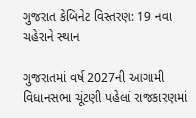ગુજરાત કેબિનેટ વિસ્તરણ: 19 નવા ચહેરાને સ્થાન

ગુજરાતમાં વર્ષ 2027ની આગામી વિધાનસભા ચૂંટણી પહેલાં રાજકારણમાં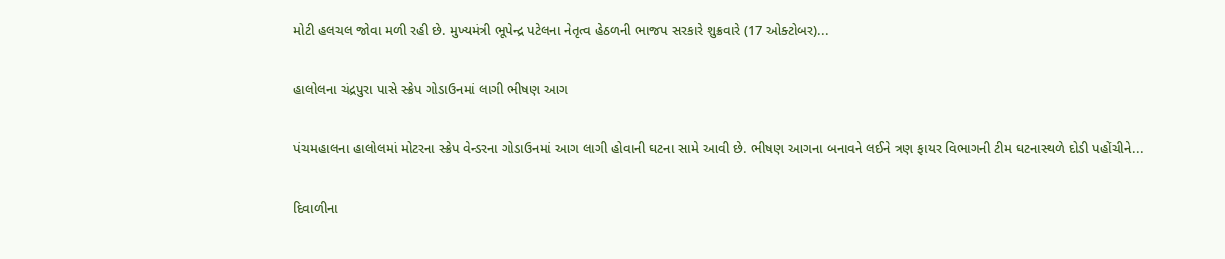મોટી હલચલ જોવા મળી રહી છે. મુખ્યમંત્રી ભૂપેન્દ્ર પટેલના નેતૃત્વ હેઠળની ભાજપ સરકારે શુક્રવારે (17 ઓક્ટોબર)...

હાલોલના ચંદ્રપુરા પાસે સ્ક્રેપ ગોડાઉનમાં લાગી ભીષણ આગ

પંચમહાલના હાલોલમાં મોટરના સ્ક્રેપ વેન્ડરના ગોડાઉનમાં આગ લાગી હોવાની ઘટના સામે આવી છે. ભીષણ આગના બનાવને લઈને ત્રણ ફાયર વિભાગની ટીમ ઘટનાસ્થળે દોડી પહોંચીને...

દિવાળીના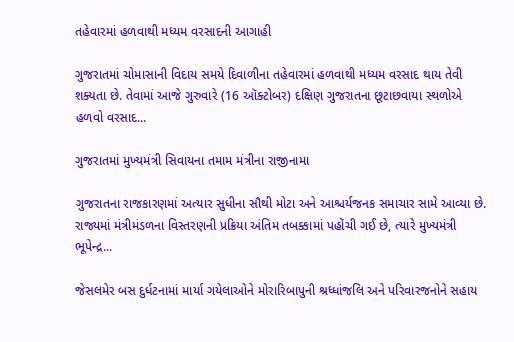તહેવારમાં હળવાથી મધ્યમ વરસાદની આગાહી

ગુજરાતમાં ચોમાસાની વિદાય સમયે દિવાળીના તહેવારમાં હળવાથી મધ્યમ વરસાદ થાય તેવી શક્યતા છે. તેવામાં આજે ગુરુવારે (16 ઑક્ટોબર) દક્ષિણ ગુજરાતના છૂટાછવાયા સ્થળોએ હળવો વરસાદ...

ગુજરાતમાં મુખ્યમંત્રી સિવાયના તમામ મંત્રીના રાજીનામા

ગુજરાતના રાજકારણમાં અત્યાર સુધીના સૌથી મોટા અને આશ્ચર્યજનક સમાચાર સામે આવ્યા છે. રાજ્યમાં મંત્રીમંડળના વિસ્તરણની પ્રક્રિયા અંતિમ તબક્કામાં પહોંચી ગઈ છે, ત્યારે મુખ્યમંત્રી ભૂપેન્દ્ર...

જેસલમેર બસ દુર્ધટનામાં માર્યા ગયેલાઓને મોરારિબાપુની શ્રધ્ધાંજલિ અને પરિવારજનોને સહાય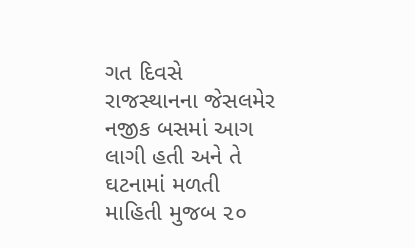ગત દિવસે રાજસ્થાનના જેસલમેર નજીક બસમાં આગ લાગી હતી અને તે ઘટનામાં મળતી માહિતી મુજબ ૨૦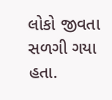લોકો જીવતા સળગી ગયા હતા.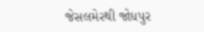જેસલમેરથી જોધપુર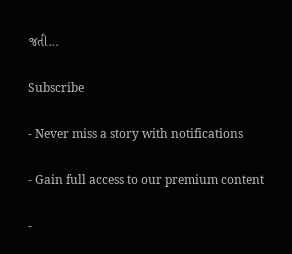જતી...

Subscribe

- Never miss a story with notifications

- Gain full access to our premium content

-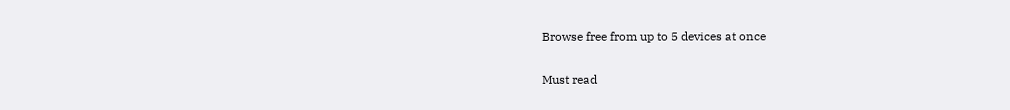Browse free from up to 5 devices at once

Must read